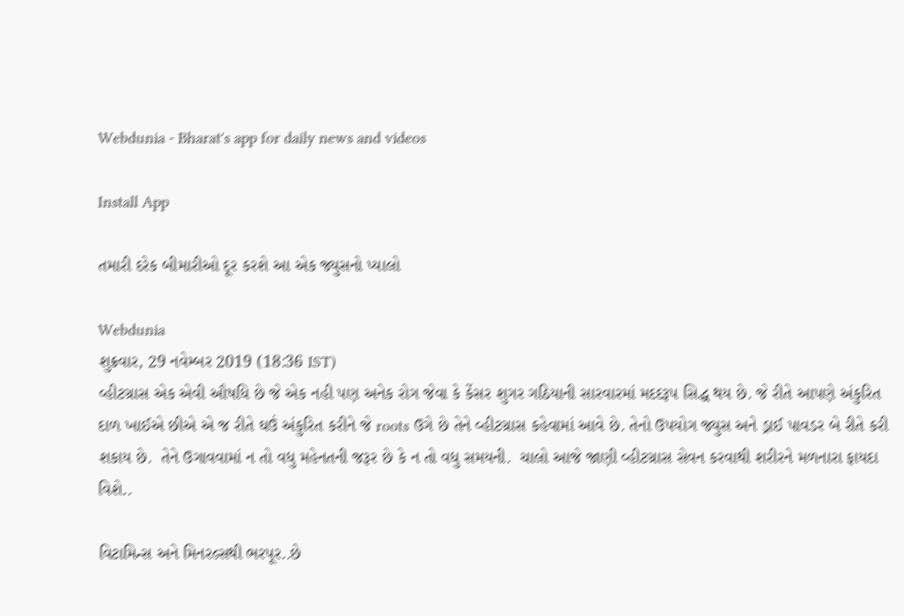Webdunia - Bharat's app for daily news and videos

Install App

તમારી દરેક બીમારીઓ દૂર કરશે આ એક જ્યુસનો પ્યાલો

Webdunia
શુક્રવાર, 29 નવેમ્બર 2019 (18:36 IST)
વ્હીટગ્રાસ એક એવી ઔષધિ છે જે એક નહી પણ અનેક રોગ જેવા કે કેંસર શુગર ગઠિયાની સારવારમાં મદદરૂપ સિદ્ધ થય છે. જે રીતે આપણે અંકુરિત દાળ ખાઈએ છીએ એ જ રીતે ઘઉં અંકુરિત કરીને જે roots ઉગે છે તેને વ્હીટગ્રાસ કહેવામાં આવે છે. તેનો ઉપયોગ જ્યુસ અને ડ્રાઈ પાવડર બે રીતે કરી શકાય છે.  તેને ઉગાવવામાં ન તો વધુ મહેનતની જરૂર છે કે ન તો વધુ સમયની.  ચાલો આજે જાણી વ્હીટગ્રાસ સેવન કરવાથી શરીરને મળનારા ફાયદા વિશે..

વિટામિન્સ અને મિનરલ્સથી ભરપૂર..છે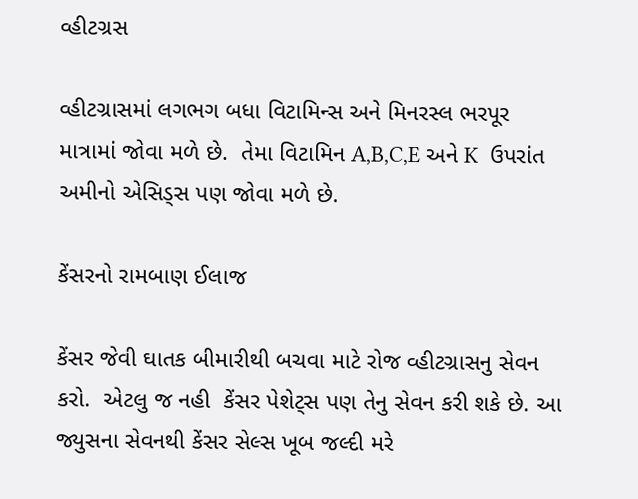વ્હીટગ્રસ

વ્હીટગ્રાસમાં લગભગ બધા વિટામિન્સ અને મિનરસ્લ ભરપૂર માત્રામાં જોવા મળે છે.  તેમા વિટામિન A,B,C,E અને K  ઉપરાંત અમીનો એસિડ્સ પણ જોવા મળે છે.

કેંસરનો રામબાણ ઈલાજ

કેંસર જેવી ઘાતક બીમારીથી બચવા માટે રોજ વ્હીટગ્રાસનુ સેવન કરો.  એટલુ જ નહી  કેંસર પેશેટ્સ પણ તેનુ સેવન કરી શકે છે. આ જ્યુસના સેવનથી કેંસર સેલ્સ ખૂબ જલ્દી મરે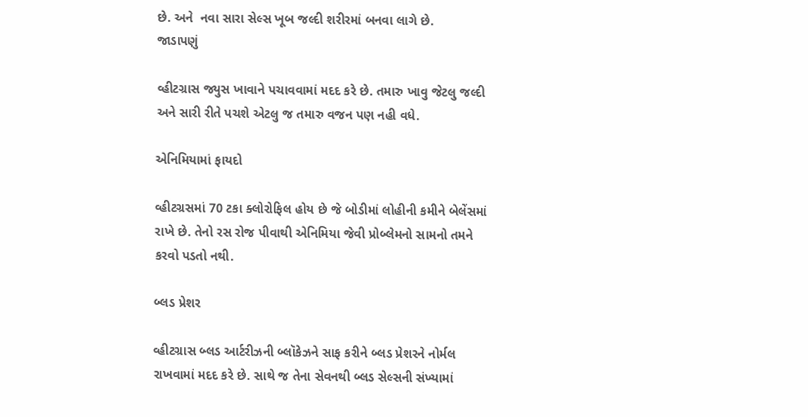છે. અને  નવા સારા સેલ્સ ખૂબ જલ્દી શરીરમાં બનવા લાગે છે.
જાડાપણું

વ્હીટગ્રાસ જ્યુસ ખાવાને પચાવવામાં મદદ કરે છે. તમારુ ખાવુ જેટલુ જલ્દી અને સારી રીતે પચશે એટલુ જ તમારુ વજન પણ નહી વધે.

એનિમિયામાં ફાયદો

વ્હીટગ્રસમાં 70 ટકા ક્લોરોફિલ હોય છે જે બોડીમાં લોહીની કમીને બેલેંસમાં રાખે છે. તેનો રસ રોજ પીવાથી એનિમિયા જેવી પ્રોબ્લેમનો સામનો તમને કરવો પડતો નથી.

બ્લડ પ્રેશર

વ્હીટગ્રાસ બ્લડ આર્ટરીઝની બ્લૉકેઝને સાફ કરીને બ્લડ પ્રેશરને નોર્મલ રાખવામાં મદદ કરે છે. સાથે જ તેના સેવનથી બ્લડ સેલ્સની સંખ્યામાં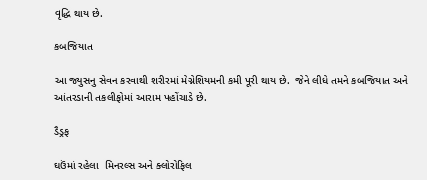વૃદ્ધિ થાય છે.

કબજિયાત

આ જ્યુસનુ સેવન કરવાથી શરીરમાં મેગ્નેશિયમની કમી પૂરી થાય છે.  જેને લીધે તમને કબજિયાત અને આંતરડાની તકલીફોમાં આરામ પહોંચાડે છે.

ડૈડ્રફ

ઘઉંમાં રહેલા  મિનરલ્સ અને ક્લોરોફિલ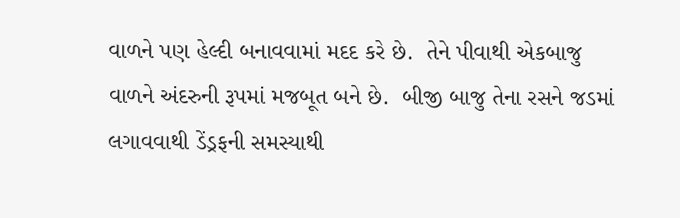વાળને પણ હેલ્દી બનાવવામાં મદદ કરે છે.  તેને પીવાથી એકબાજુ વાળને અંદરુની રૂપમાં મજબૂત બને છે.  બીજી બાજુ તેના રસને જડમાં લગાવવાથી ડેંડ્રફની સમસ્યાથી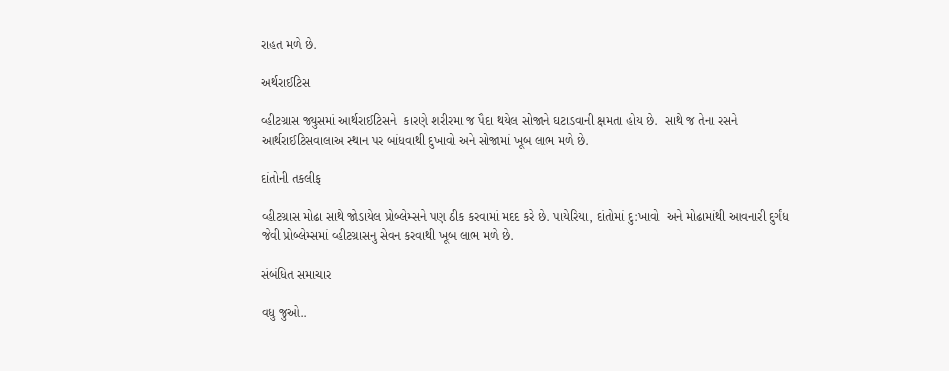રાહત મળે છે.

અર્થરાઈટિસ

વ્હીટગ્રાસ જ્યુસમાં આર્થરાઈટિસને  કારણે શરીરમા જ પૈદા થયેલ સોજાને ઘટાડવાની ક્ષમતા હોય છે.  સાથે જ તેના રસને આર્થરાઈટિસવાલાઅ સ્થાન પર બાંધવાથી દુખાવો અને સોજામાં ખૂબ લાભ મળે છે.

દાંતોની તકલીફ

વ્હીટગ્રાસ મોઢા સાથે જોડાયેલ પ્રોબ્લેમ્સને પણ ઠીક કરવામાં મદદ કરે છે. પાયેરિયા, દાંતોમાં દુ:ખાવો  અને મોઢામાંથી આવનારી દુર્ગંધ જેવી પ્રોબ્લેમ્સમાં વ્હીટગ્રાસનુ સેવન કરવાથી ખૂબ લાભ મળે છે.

સંબંધિત સમાચાર

વધુ જુઓ..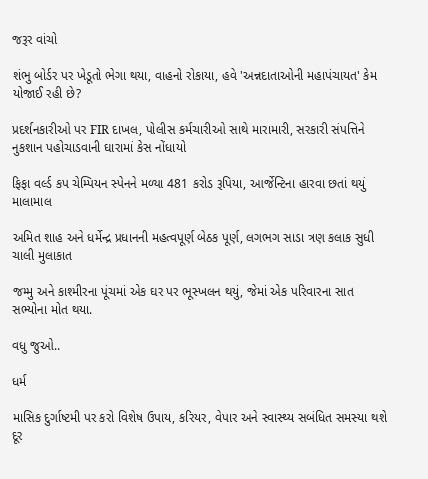જરૂર વાંચો

શંભુ બોર્ડર પર ખેડૂતો ભેગા થયા, વાહનો રોકાયા, હવે 'અન્નદાતાઓની મહાપંચાયત' કેમ યોજાઈ રહી છે?

પ્રદર્શનકારીઓ પર FIR દાખલ, પોલીસ કર્મચારીઓ સાથે મારામારી, સરકારી સંપત્તિને નુકશાન પહોચાડવાની ઘારામાં કેસ નોંધાયો

ફિફા વર્લ્ડ કપ ચેમ્પિયન સ્પેનને મળ્યા 481 કરોડ રૂપિયા, આર્જેન્ટિના હારવા છતાં થયું માલામાલ

અમિત શાહ અને ધર્મેન્દ્ર પ્રધાનની મહત્વપૂર્ણ બેઠક પૂર્ણ, લગભગ સાડા ત્રણ કલાક સુધી ચાલી મુલાકાત

જમ્મુ અને કાશ્મીરના પૂંચમાં એક ઘર પર ભૂસ્ખલન થયું, જેમાં એક પરિવારના સાત સભ્યોના મોત થયા.

વધુ જુઓ..

ધર્મ

માસિક દુર્ગાષ્ટમી પર કરો વિશેષ ઉપાય, કરિયર, વેપાર અને સ્વાસ્થ્ય સબંધિત સમસ્યા થશે દૂર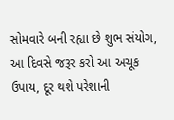સોમવારે બની રહ્યા છે શુભ સંયોગ, આ દિવસે જરૂર કરો આ અચૂક ઉપાય, દૂર થશે પરેશાની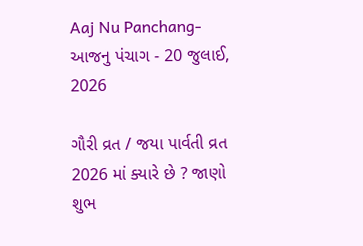Aaj Nu Panchang- આજનુ પંચાગ - 20 જુલાઈ, 2026

ગૌરી વ્રત / જયા પાર્વતી વ્રત 2026 માં ક્યારે છે ? જાણો શુભ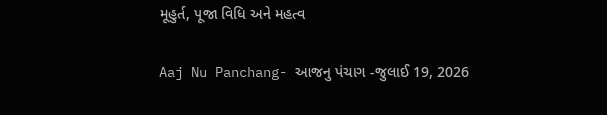મૂહુર્ત, પૂજા વિધિ અને મહત્વ

Aaj Nu Panchang- આજનુ પંચાગ -જુલાઈ 19, 2026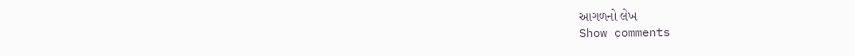આગળનો લેખ
Show comments